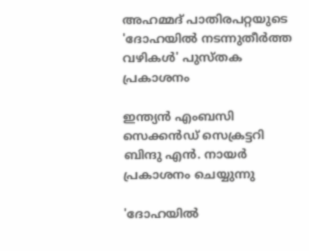അഹമ്മദ് പാതിരപറ്റയുടെ 'ദോഹയിൽ നടന്നുതീർത്ത വഴികൾ' പുസ്തക പ്രകാശനം

ഇന്ത്യൻ എംബസി സെക്കൻഡ് സെക്രട്ടറി ബിന്ദു എൻ. നായർ പ്രകാശനം ചെയ്യുന്നു

'ദോഹയിൽ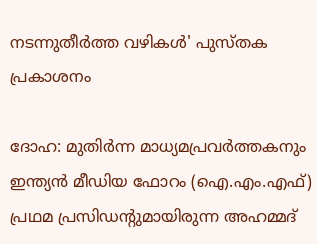നടന്നുതീർത്ത വഴികൾ' പുസ്തക പ്രകാശനം

ദോഹ: മുതിർന്ന മാധ്യമപ്രവർത്തകനും ഇന്ത്യൻ മീഡിയ ഫോറം (ഐ.എം.എഫ്) പ്രഥമ പ്രസിഡന്റുമായിരുന്ന അഹമ്മദ്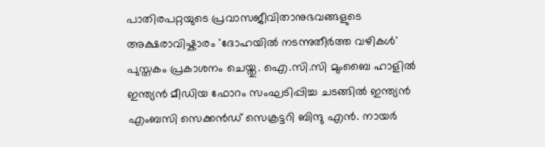പാതിരപറ്റയുടെ പ്രവാസജീവിതാനുഭവങ്ങളുടെ അക്ഷരാവിഷ്കാരം 'ദോഹയിൽ നടന്നുതീർത്ത വഴികൾ' പുസ്തകം പ്രകാശനം ചെയ്തു. ഐ.സി.സി മുംബൈ ഹാളിൽ ഇന്ത്യൻ മീഡിയ ഫോറം സംഘടിപ്പിച്ച ചടങ്ങിൽ ഇന്ത്യൻ എംബസി സെക്കൻഡ് സെക്രട്ടറി ബിന്ദു എൻ. നായർ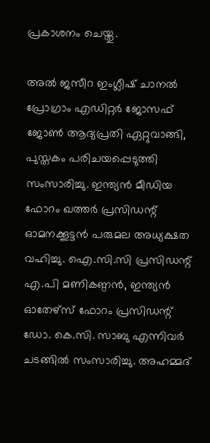പ്രകാശനം ചെയ്തു.

അൽ ജസീറ ഇംഗ്ലീഷ് ചാനൽ പ്രോഗ്രാം എഡിറ്റർ ജോസഫ് ജോൺ ആദ്യപ്രതി ഏറ്റുവാങ്ങി, പുസ്തകം പരിചയപ്പെടുത്തി സംസാരിച്ചു. ഇന്ത്യൻ മീഡിയ ഫോറം ഖത്തർ പ്രസിഡന്റ് ഓമനക്കൂട്ടൻ പരുമല അധ്യക്ഷത വഹിച്ചു. ഐ.സി.സി പ്രസിഡന്റ് എ.പി മണികണ്ഠൻ, ഇന്ത്യൻ ഓതേഴ്സ് ഫോറം പ്രസിഡന്റ് ഡോ. കെ.സി. സാബു എന്നിവർ ചടങ്ങിൽ സംസാരിച്ചു. അഹമ്മദ്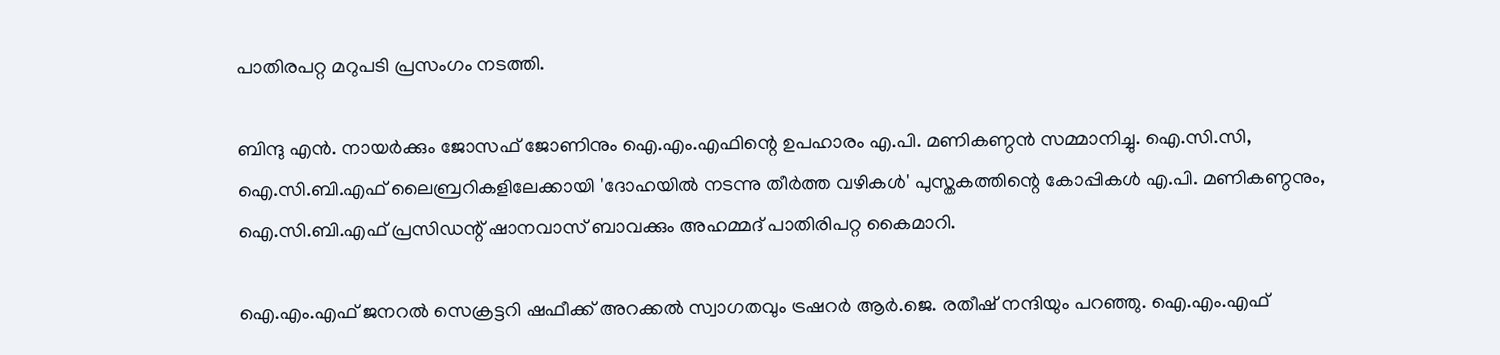പാതിരപറ്റ മറുപടി പ്രസംഗം നടത്തി.

ബിന്ദു എൻ. നായർക്കും ജോസഫ് ജോണിനും ഐ.എം.എഫിന്റെ ഉപഹാരം എ.പി. മണികണ്ഠൻ സമ്മാനിച്ചു. ഐ.സി.സി, ഐ.സി.ബി.എഫ് ലൈബ്രറികളിലേക്കായി 'ദോഹയിൽ നടന്നു തീർത്ത വഴികൾ' പുസ്തകത്തിന്റെ കോപ്പികൾ എ.പി. മണികണ്ഠനും, ഐ.സി.ബി.എഫ് പ്രസിഡന്റ് ഷാനവാസ് ബാവക്കും അഹമ്മദ് പാതിരിപറ്റ കൈമാറി.

ഐ.എം.എഫ് ജനറൽ സെക്രട്ടറി ഷഫീക്ക് അറക്കൽ സ്വാഗതവും ട്രഷറർ ആർ.ജെ. രതീഷ് നന്ദിയും പറഞ്ഞു. ഐ.എം.എഫ്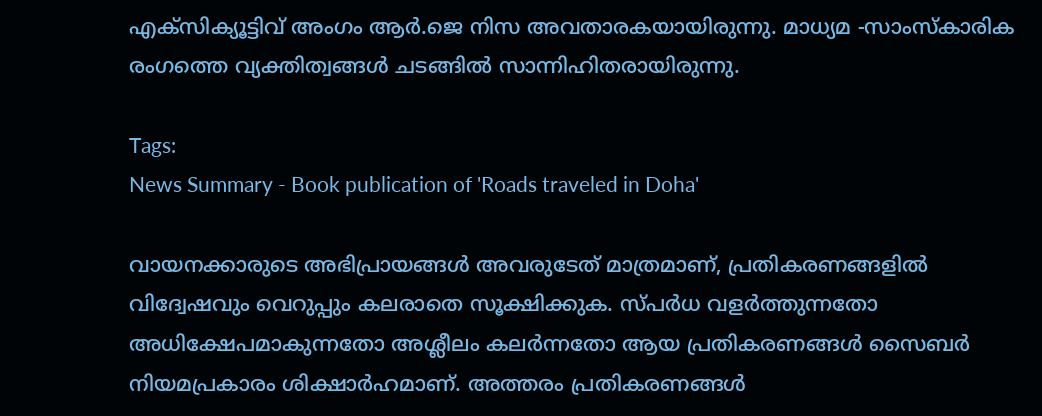എക്‌സിക്യൂട്ടിവ് അംഗം ആർ.ജെ നിസ അവതാരകയായിരുന്നു. മാധ്യമ -സാംസ്കാരിക രംഗത്തെ വ്യക്തിത്വങ്ങൾ ചടങ്ങിൽ സാന്നിഹിതരായിരുന്നു.

Tags:
News Summary - Book publication of 'Roads traveled in Doha'

വായനക്കാരുടെ അഭിപ്രായങ്ങള്‍ അവരുടേത് മാത്രമാണ്, പ്രതികരണങ്ങളിൽ വിദ്വേഷവും വെറുപ്പും കലരാതെ സൂക്ഷിക്കുക. സ്പർധ വളർത്തുന്നതോ അധിക്ഷേപമാകുന്നതോ അശ്ലീലം കലർന്നതോ ആയ പ്രതികരണങ്ങൾ സൈബർ നിയമപ്രകാരം ശിക്ഷാർഹമാണ്. അത്തരം പ്രതികരണങ്ങൾ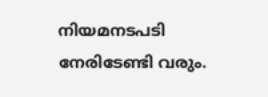നിയമനടപടി നേരിടേണ്ടി വരും.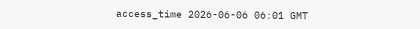access_time 2026-06-06 06:01 GMT